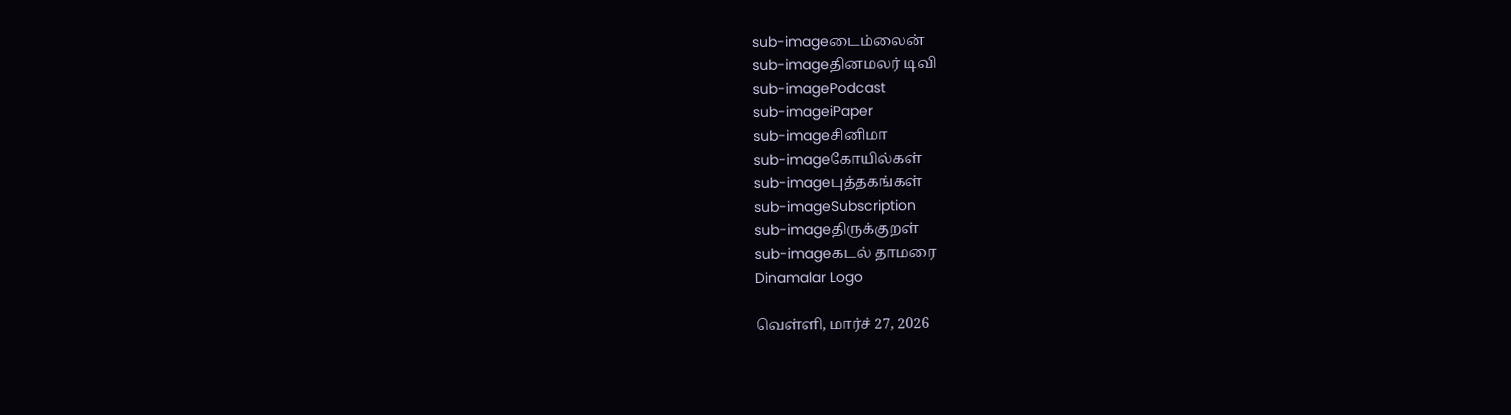sub-imageடைம்லைன்
sub-imageதினமலர் டிவி
sub-imagePodcast
sub-imageiPaper
sub-imageசினிமா
sub-imageகோயில்கள்
sub-imageபுத்தகங்கள்
sub-imageSubscription
sub-imageதிருக்குறள்
sub-imageகடல் தாமரை
Dinamalar Logo

வெள்ளி, மார்ச் 27, 2026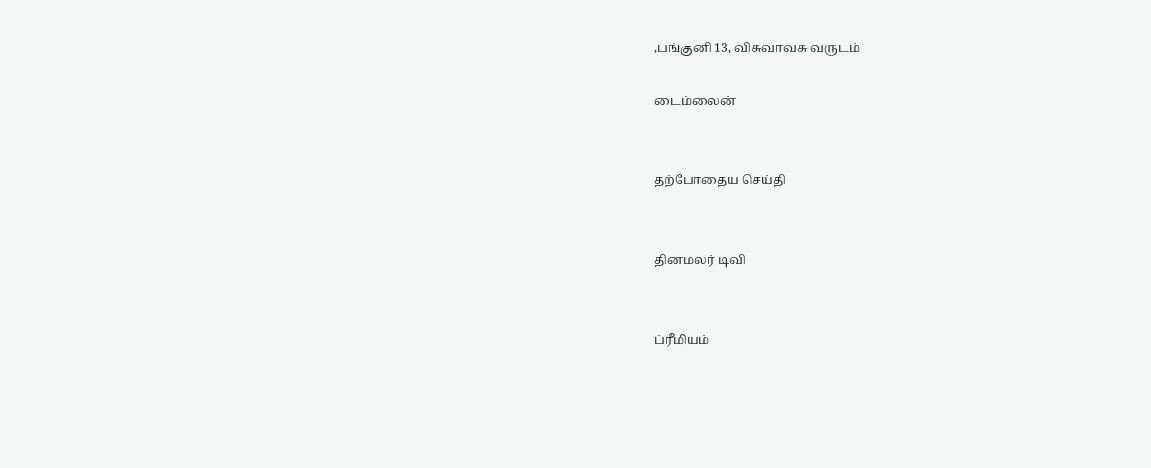,பங்குனி 13, விசுவாவசு வருடம்

டைம்லைன்


தற்போதைய செய்தி


தினமலர் டிவி


ப்ரீமியம்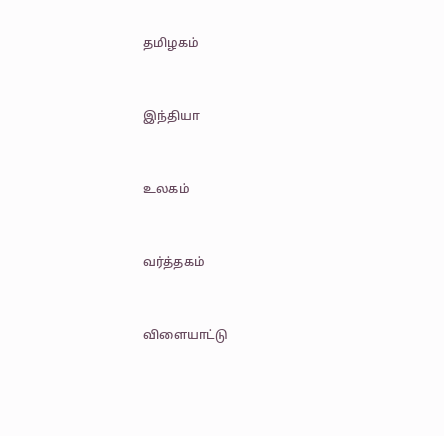தமிழகம்


இந்தியா


உலகம்


வர்த்தகம்


விளையாட்டு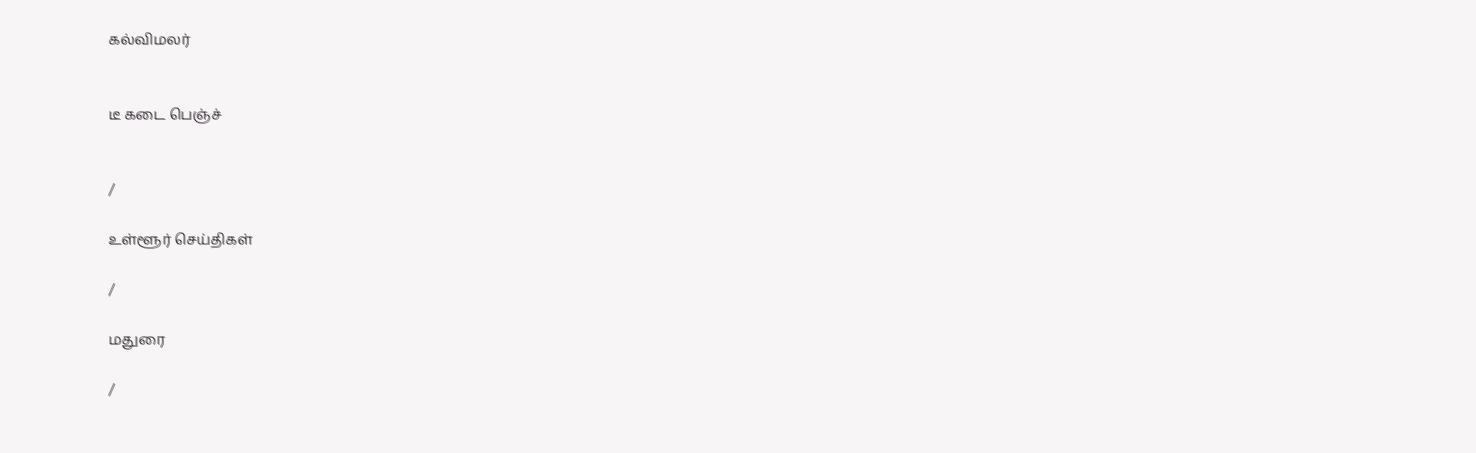கல்விமலர்


டீ கடை பெஞ்ச்


/

உள்ளூர் செய்திகள்

/

மதுரை

/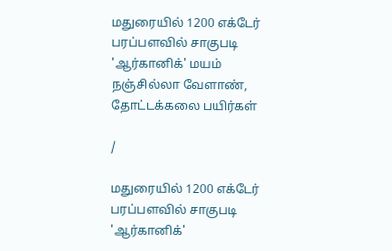மதுரையில் 1200 எக்டேர் பரப்பளவில் சாகுபடி  'ஆர்கானிக்' மயம் நஞ்சில்லா வேளாண், தோட்டக்கலை பயிர்கள்

/

மதுரையில் 1200 எக்டேர் பரப்பளவில் சாகுபடி  'ஆர்கானிக்'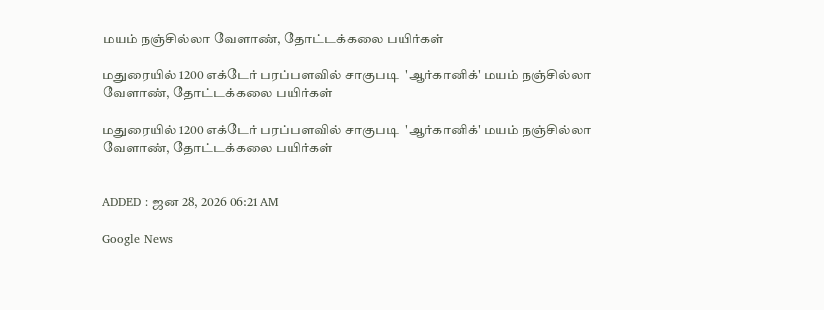மயம் நஞ்சில்லா வேளாண், தோட்டக்கலை பயிர்கள்

மதுரையில் 1200 எக்டேர் பரப்பளவில் சாகுபடி  'ஆர்கானிக்' மயம் நஞ்சில்லா வேளாண், தோட்டக்கலை பயிர்கள்

மதுரையில் 1200 எக்டேர் பரப்பளவில் சாகுபடி  'ஆர்கானிக்' மயம் நஞ்சில்லா வேளாண், தோட்டக்கலை பயிர்கள்


ADDED : ஜன 28, 2026 06:21 AM

Google News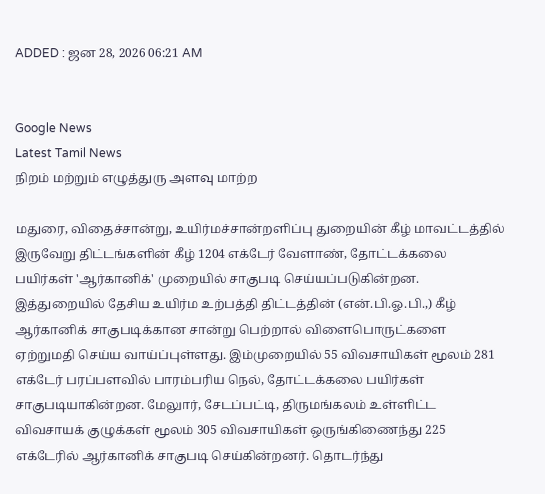ADDED : ஜன 28, 2026 06:21 AM


Google News
Latest Tamil News
நிறம் மற்றும் எழுத்துரு அளவு மாற்ற

மதுரை, விதைச்சான்று, உயிர்மச்சான்றளிப்பு துறையின் கீழ் மாவட்டத்தில் இருவேறு திட்டங்களின் கீழ் 1204 எக்டேர் வேளாண், தோட்டக்கலை பயிர்கள் 'ஆர்கானிக்' முறையில் சாகுபடி செய்யப்படுகின்றன. இத்துறையில் தேசிய உயிர்ம உற்பத்தி திட்டத்தின் (என்.பி.ஓ.பி.,) கீழ் ஆர்கானிக் சாகுபடிக்கான சான்று பெற்றால் விளைபொருட்களை ஏற்றுமதி செய்ய வாய்ப்புள்ளது. இம்முறையில் 55 விவசாயிகள் மூலம் 281 எக்டேர் பரப்பளவில் பாரம்பரிய நெல், தோட்டக்கலை பயிர்கள் சாகுபடியாகின்றன. மேலுார், சேடப்பட்டி, திருமங்கலம் உள்ளிட்ட விவசாயக் குழுக்கள் மூலம் 305 விவசாயிகள் ஒருங்கிணைந்து 225 எக்டேரில் ஆர்கானிக் சாகுபடி செய்கின்றனர். தொடர்ந்து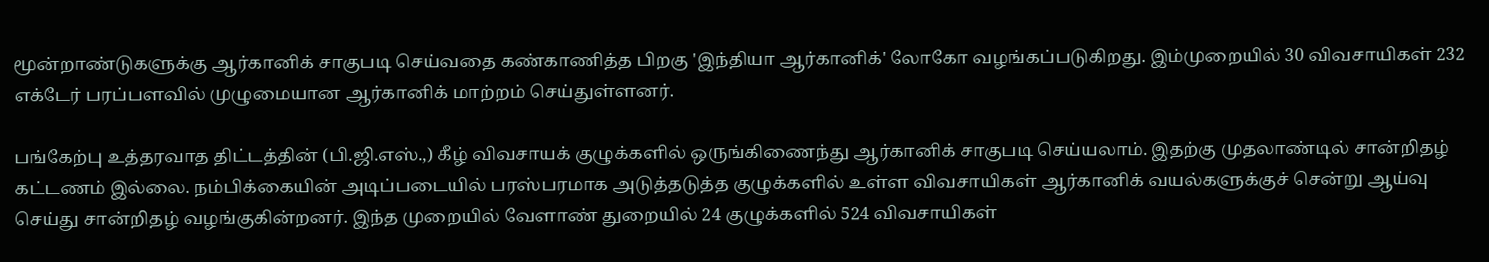மூன்றாண்டுகளுக்கு ஆர்கானிக் சாகுபடி செய்வதை கண்காணித்த பிறகு 'இந்தியா ஆர்கானிக்' லோகோ வழங்கப்படுகிறது. இம்முறையில் 30 விவசாயிகள் 232 எக்டேர் பரப்பளவில் முழுமையான ஆர்கானிக் மாற்றம் செய்துள்ளனர்.

பங்கேற்பு உத்தரவாத திட்டத்தின் (பி.ஜி.எஸ்.,) கீழ் விவசாயக் குழுக்களில் ஒருங்கிணைந்து ஆர்கானிக் சாகுபடி செய்யலாம். இதற்கு முதலாண்டில் சான்றிதழ் கட்டணம் இல்லை. நம்பிக்கையின் அடிப்படையில் பரஸ்பரமாக அடுத்தடுத்த குழுக்களில் உள்ள விவசாயிகள் ஆர்கானிக் வயல்களுக்குச் சென்று ஆய்வு செய்து சான்றிதழ் வழங்குகின்றனர். இந்த முறையில் வேளாண் துறையில் 24 குழுக்களில் 524 விவசாயிகள்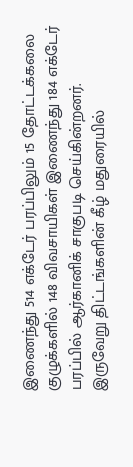இணைந்து 514 எக்டேர் பரப்பிலும் 15 தோட்டக்கலை குழுக்களில் 148 விவசாயிகள் இணைந்து 184 எக்டேர் பரப்பில் ஆர்கானிக் சாகுபடி செய்கின்றனர். இருவேறு திட்டங்களின் கீழ் மதுரையில்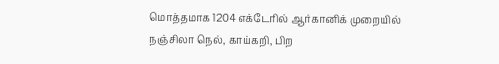மொத்தமாக 1204 எக்டேரில் ஆர்கானிக் முறையில் நஞ்சிலா நெல், காய்கறி, பிற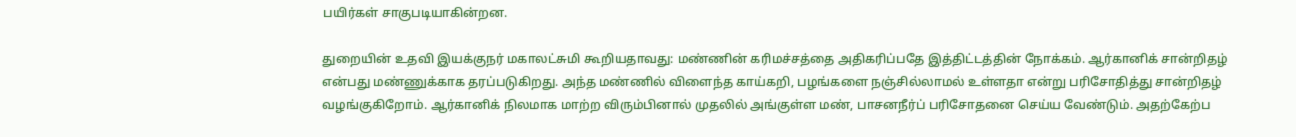பயிர்கள் சாகுபடியாகின்றன.

துறையின் உதவி இயக்குநர் மகாலட்சுமி கூறியதாவது: மண்ணின் கரிமச்சத்தை அதிகரிப்பதே இத்திட்டத்தின் நோக்கம். ஆர்கானிக் சான்றிதழ் என்பது மண்ணுக்காக தரப்படுகிறது. அந்த மண்ணில் விளைந்த காய்கறி, பழங்களை நஞ்சில்லாமல் உள்ளதா என்று பரிசோதித்து சான்றிதழ் வழங்குகிறோம். ஆர்கானிக் நிலமாக மாற்ற விரும்பினால் முதலில் அங்குள்ள மண், பாசனநீர்ப் பரிசோதனை செய்ய வேண்டும். அதற்கேற்ப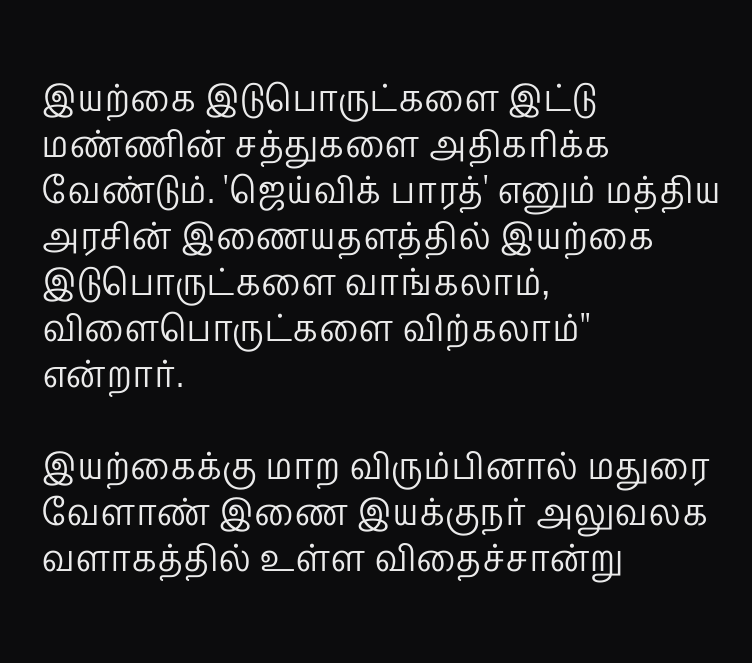இயற்கை இடுபொருட்களை இட்டு மண்ணின் சத்துகளை அதிகரிக்க வேண்டும். 'ஜெய்விக் பாரத்' எனும் மத்திய அரசின் இணையதளத்தில் இயற்கை இடுபொருட்களை வாங்கலாம், விளைபொருட்களை விற்கலாம்'' என்றார்.

இயற்கைக்கு மாற விரும்பினால் மதுரை வேளாண் இணை இயக்குநர் அலுவலக வளாகத்தில் உள்ள விதைச்சான்று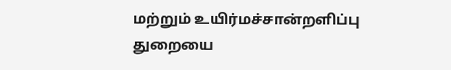மற்றும் உயிர்மச்சான்றளிப்பு துறையை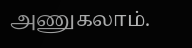அணுகலாம்.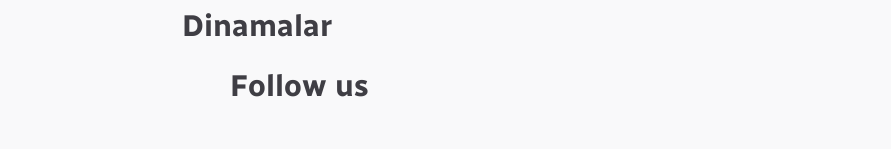Dinamalar
      Follow us